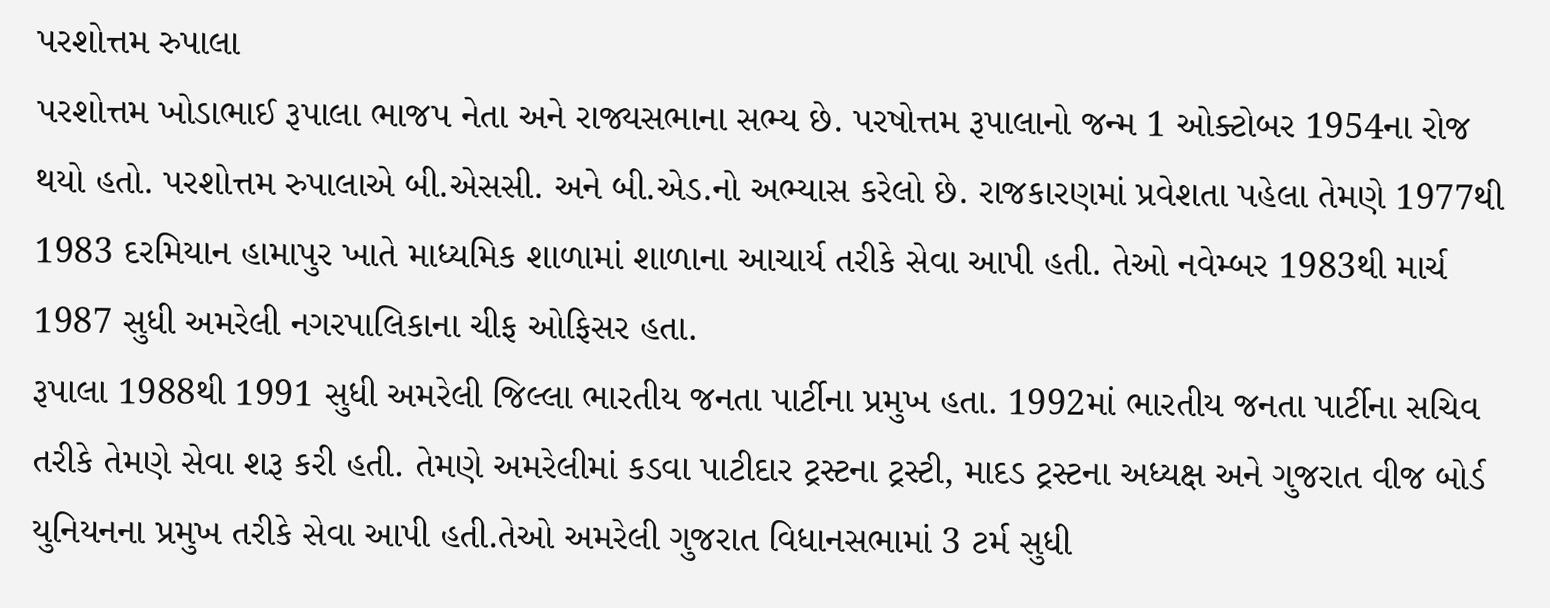પરશોત્તમ રુપાલા
પરશોત્તમ ખોડાભાઈ રૂપાલા ભાજપ નેતા અને રાજ્યસભાના સભ્ય છે. પરષોત્તમ રૂપાલાનો જન્મ 1 ઓક્ટોબર 1954ના રોજ થયો હતો. પરશોત્તમ રુપાલાએ બી.એસસી. અને બી.એડ.નો અભ્યાસ કરેલો છે. રાજકારણમાં પ્રવેશતા પહેલા તેમણે 1977થી 1983 દરમિયાન હામાપુર ખાતે માધ્યમિક શાળામાં શાળાના આચાર્ય તરીકે સેવા આપી હતી. તેઓ નવેમ્બર 1983થી માર્ચ 1987 સુધી અમરેલી નગરપાલિકાના ચીફ ઓફિસર હતા.
રૂપાલા 1988થી 1991 સુધી અમરેલી જિલ્લા ભારતીય જનતા પાર્ટીના પ્રમુખ હતા. 1992માં ભારતીય જનતા પાર્ટીના સચિવ તરીકે તેમણે સેવા શરૂ કરી હતી. તેમણે અમરેલીમાં કડવા પાટીદાર ટ્રસ્ટના ટ્રસ્ટી, માદડ ટ્રસ્ટના અધ્યક્ષ અને ગુજરાત વીજ બોર્ડ યુનિયનના પ્રમુખ તરીકે સેવા આપી હતી.તેઓ અમરેલી ગુજરાત વિધાનસભામાં 3 ટર્મ સુધી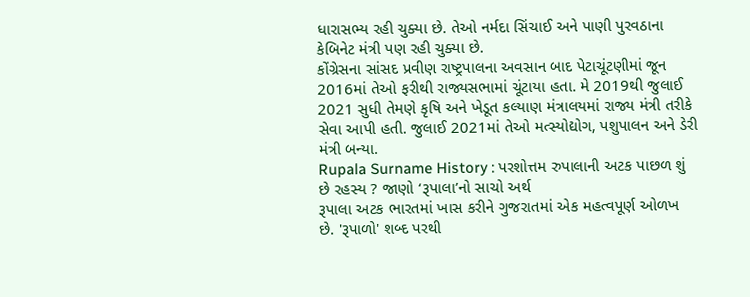ધારાસભ્ય રહી ચુક્યા છે. તેઓ નર્મદા સિંચાઈ અને પાણી પુરવઠાના કેબિનેટ મંત્રી પણ રહી ચુક્યા છે.
કોંગ્રેસના સાંસદ પ્રવીણ રાષ્ટ્રપાલના અવસાન બાદ પેટાચૂંટણીમાં જૂન 2016માં તેઓ ફરીથી રાજ્યસભામાં ચૂંટાયા હતા. મે 2019થી જુલાઈ 2021 સુધી તેમણે કૃષિ અને ખેડૂત કલ્યાણ મંત્રાલયમાં રાજ્ય મંત્રી તરીકે સેવા આપી હતી. જુલાઈ 2021માં તેઓ મત્સ્યોદ્યોગ, પશુપાલન અને ડેરી મંત્રી બન્યા.
Rupala Surname History : પરશોત્તમ રુપાલાની અટક પાછળ શું છે રહસ્ય ? જાણો ‘રૂપાલા’નો સાચો અર્થ
રૂપાલા અટક ભારતમાં ખાસ કરીને ગુજરાતમાં એક મહત્વપૂર્ણ ઓળખ છે. 'રૂપાળો' શબ્દ પરથી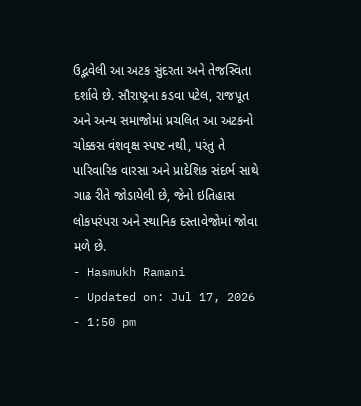ઉદ્ભવેલી આ અટક સુંદરતા અને તેજસ્વિતા દર્શાવે છે. સૌરાષ્ટ્રના કડવા પટેલ, રાજપૂત અને અન્ય સમાજોમાં પ્રચલિત આ અટકનો ચોક્કસ વંશવૃક્ષ સ્પષ્ટ નથી, પરંતુ તે પારિવારિક વારસા અને પ્રાદેશિક સંદર્ભ સાથે ગાઢ રીતે જોડાયેલી છે, જેનો ઇતિહાસ લોકપરંપરા અને સ્થાનિક દસ્તાવેજોમાં જોવા મળે છે.
- Hasmukh Ramani
- Updated on: Jul 17, 2026
- 1:50 pm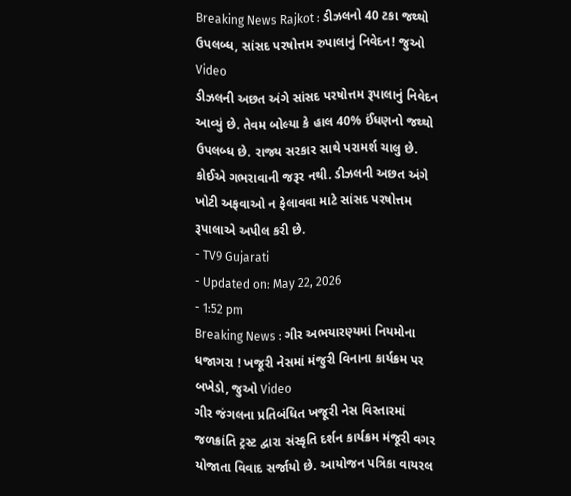Breaking News Rajkot : ડીઝલનો 40 ટકા જથ્થો ઉપલબ્ધ, સાંસદ પરષોત્તમ રુપાલાનું નિવેદન! જુઓ Video
ડીઝલની અછત અંગે સાંસદ પરષોત્તમ રૂપાલાનું નિવેદન આવ્યું છે. તેવમ બોલ્યા કે હાલ 40% ઈંધણનો જથ્થો ઉપલબ્ધ છે. રાજ્ય સરકાર સાથે પરામર્શ ચાલુ છે. કોઈએ ગભરાવાની જરૂર નથી. ડીઝલની અછત અંગે ખોટી અફવાઓ ન ફેલાવવા માટે સાંસદ પરષોત્તમ રૂપાલાએ અપીલ કરી છે.
- TV9 Gujarati
- Updated on: May 22, 2026
- 1:52 pm
Breaking News : ગીર અભયારણ્યમાં નિયમોના ધજાગરા ! ખજૂરી નેસમાં મંજુરી વિનાના કાર્યક્રમ પર બખેડો, જુઓ Video
ગીર જંગલના પ્રતિબંધિત ખજૂરી નેસ વિસ્તારમાં જળક્રાંતિ ટ્રસ્ટ દ્વારા સંસ્કૃતિ દર્શન કાર્યક્રમ મંજૂરી વગર યોજાતા વિવાદ સર્જાયો છે. આયોજન પત્રિકા વાયરલ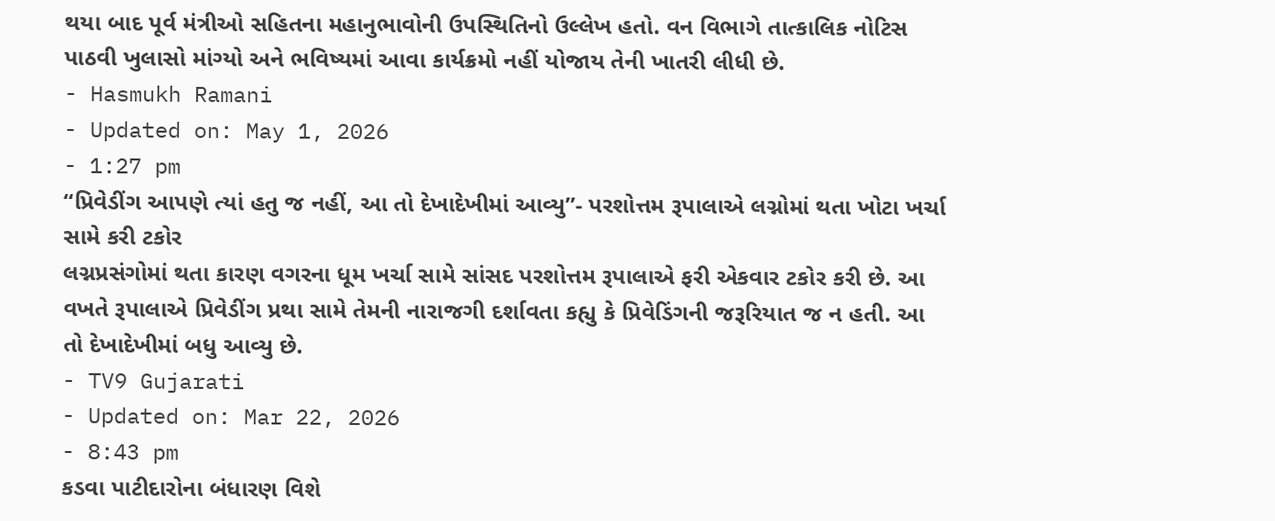થયા બાદ પૂર્વ મંત્રીઓ સહિતના મહાનુભાવોની ઉપસ્થિતિનો ઉલ્લેખ હતો. વન વિભાગે તાત્કાલિક નોટિસ પાઠવી ખુલાસો માંગ્યો અને ભવિષ્યમાં આવા કાર્યક્રમો નહીં યોજાય તેની ખાતરી લીધી છે.
- Hasmukh Ramani
- Updated on: May 1, 2026
- 1:27 pm
“પ્રિવેડીંગ આપણે ત્યાં હતુ જ નહીં, આ તો દેખાદેખીમાં આવ્યુ”- પરશોત્તમ રૂપાલાએ લગ્નોમાં થતા ખોટા ખર્ચા સામે કરી ટકોર
લગ્નપ્રસંગોમાં થતા કારણ વગરના ધૂમ ખર્ચા સામે સાંસદ પરશોત્તમ રૂપાલાએ ફરી એકવાર ટકોર કરી છે. આ વખતે રૂપાલાએ પ્રિવેડીંગ પ્રથા સામે તેમની નારાજગી દર્શાવતા કહ્યુ કે પ્રિવેડિંગની જરૂરિયાત જ ન હતી. આ તો દેખાદેખીમાં બધુ આવ્યુ છે.
- TV9 Gujarati
- Updated on: Mar 22, 2026
- 8:43 pm
કડવા પાટીદારોના બંધારણ વિશે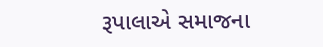રૂપાલાએ સમાજના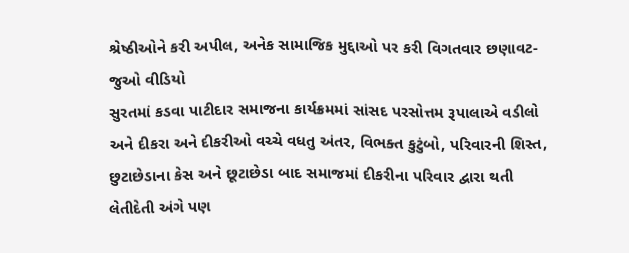શ્રેષ્ઠીઓને કરી અપીલ, અનેક સામાજિક મુદ્દાઓ પર કરી વિગતવાર છણાવટ- જુઓ વીડિયો
સુરતમાં કડવા પાટીદાર સમાજના કાર્યક્રમમાં સાંસદ પરસોત્તમ રૂપાલાએ વડીલો અને દીકરા અને દીકરીઓ વચ્ચે વધતુ અંતર, વિભક્ત કુટુંબો, પરિવારની શિસ્ત, છુટાછેડાના કેસ અને છૂટાછેડા બાદ સમાજમાં દીકરીના પરિવાર દ્વારા થતી લેતીદેતી અંગે પણ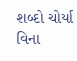શબ્દો ચોર્યા વિના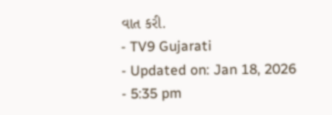વાત કરી.
- TV9 Gujarati
- Updated on: Jan 18, 2026
- 5:35 pm